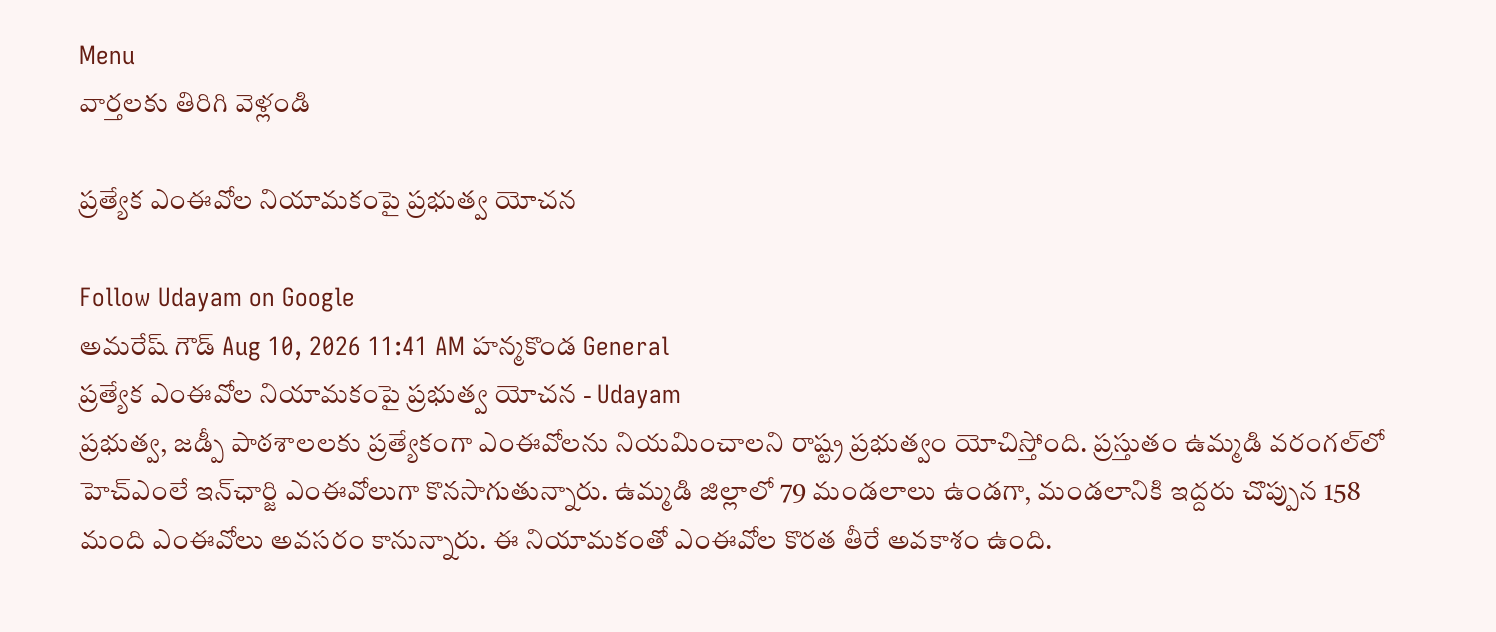Menu
వార్తలకు తిరిగి వెళ్లండి

ప్రత్యేక ఎంఈవోల నియామకంపై ప్రభుత్వ యోచన

Follow Udayam on Google
అమరేష్ గౌడ్ Aug 10, 2026 11:41 AM హన్మకొండ General
ప్రత్యేక ఎంఈవోల నియామకంపై ప్రభుత్వ యోచన - Udayam
ప్రభుత్వ, జడ్పీ పాఠశాలలకు ప్రత్యేకంగా ఎంఈవోలను నియమించాలని రాష్ట్ర ప్రభుత్వం యోచిస్తోంది. ప్రస్తుతం ఉమ్మడి వరంగల్‌లో హెచ్‌ఎంలే ఇన్‌ఛార్జి ఎంఈవోలుగా కొనసాగుతున్నారు. ఉమ్మడి జిల్లాలో 79 మండలాలు ఉండగా, మండలానికి ఇద్దరు చొప్పున 158 మంది ఎంఈవోలు అవసరం కానున్నారు. ఈ నియామకంతో ఎంఈవోల కొరత తీరే అవకాశం ఉంది.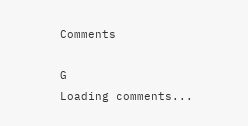Comments

G
Loading comments...